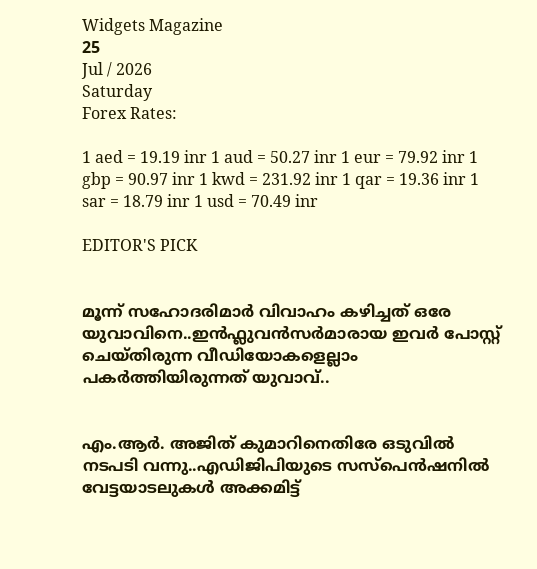Widgets Magazine
25
Jul / 2026
Saturday
Forex Rates:

1 aed = 19.19 inr 1 aud = 50.27 inr 1 eur = 79.92 inr 1 gbp = 90.97 inr 1 kwd = 231.92 inr 1 qar = 19.36 inr 1 sar = 18.79 inr 1 usd = 70.49 inr

EDITOR'S PICK


മൂന്ന് സഹോദരിമാർ വിവാഹം കഴിച്ചത് ഒരേ യുവാവിനെ..ഇൻഫ്ലുവൻസർമാരായ ഇവർ പോസ്റ്റ് ചെയ്‌തിരുന്ന വീഡിയോകളെല്ലാം പകർത്തിയിരുന്നത് യുവാവ്..


എം.ആർ. അജിത് കുമാറിനെതിരേ ഒടുവിൽ നടപടി വന്നു..എഡിജിപിയുടെ സസ്‌പെന്‍ഷനില്‍ വേട്ടയാടലുകള്‍ അക്കമിട്ട്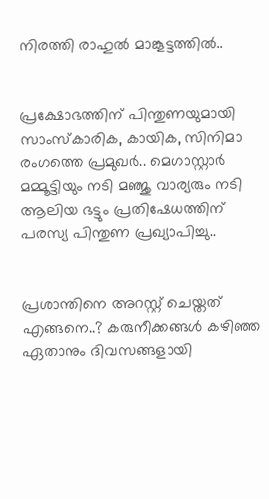നിരത്തി രാഹുല്‍ മാങ്കൂട്ടത്തില്‍..


പ്രക്ഷോഭത്തിന് പിന്തുണയുമായി സാംസ്കാരിക, കായിക, സിനിമാ രംഗത്തെ പ്രമുഖർ.. മെഗാസ്റ്റാർ മമ്മൂട്ടിയും നടി മഞ്ജു വാര്യരും നടി ആലിയ ഭട്ടും പ്രതിഷേധത്തിന് പരസ്യ പിന്തുണ പ്രഖ്യാപിച്ചു..


പ്രശാന്തിനെ അറസ്റ്റ് ചെയ്തത് എങ്ങനെ..? കരുനീക്കങ്ങൾ കഴിഞ്ഞ ഏതാനും ദിവസങ്ങളായി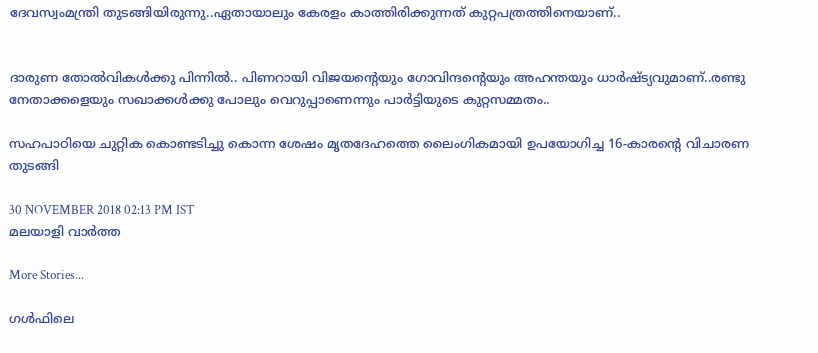ദേവസ്വംമന്ത്രി തുടങ്ങിയിരുന്നു..ഏതായാലും കേരളം കാത്തിരിക്കുന്നത് കുറ്റപത്രത്തിനെയാണ്..


ദാരുണ തോല്‍വികള്‍ക്കു പിന്നില്‍.. പിണറായി വിജയന്റെയും ഗോവിന്ദന്റെയും അഹന്തയും ധാര്‍ഷ്ട്യവുമാണ്..രണ്ടു നേതാക്കളെയും സഖാക്കള്‍ക്കു പോലും വെറുപ്പാണെന്നും പാർട്ടിയുടെ കുറ്റസമ്മതം..

സഹപാഠിയെ ചുറ്റിക കൊണ്ടടിച്ചു കൊന്ന ശേഷം മൃതദേഹത്തെ ലൈംഗികമായി ഉപയോഗിച്ച 16-കാരന്റെ വിചാരണ തുടങ്ങി

30 NOVEMBER 2018 02:13 PM IST
മലയാളി വാര്‍ത്ത

More Stories...

ഗൾഫിലെ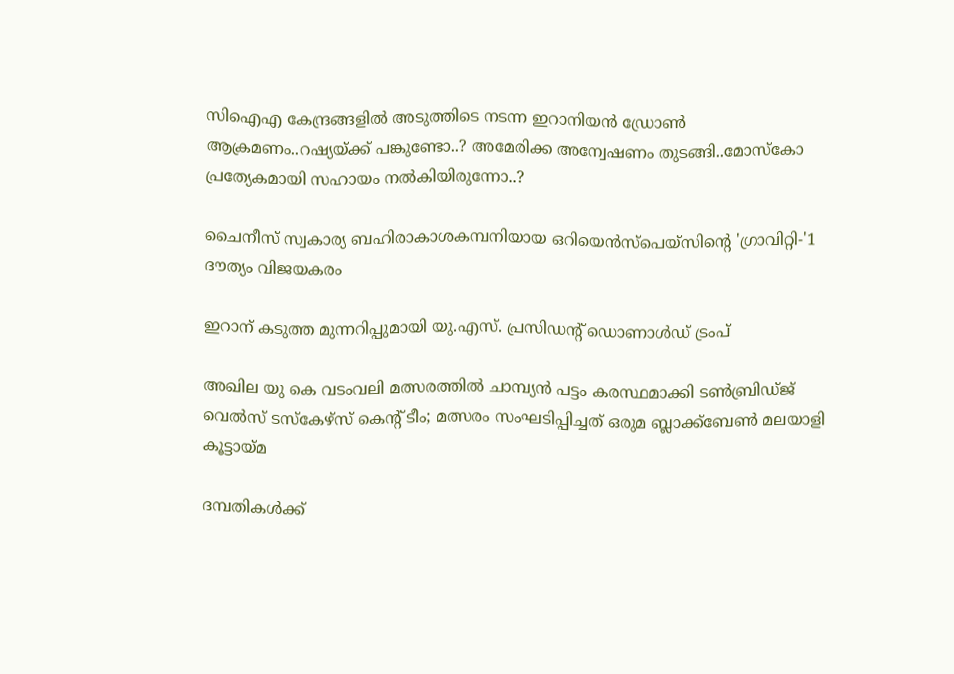സിഐഎ കേന്ദ്രങ്ങളിൽ അടുത്തിടെ നടന്ന ഇറാനിയൻ ഡ്രോൺ ആക്രമണം..റഷ്യയ്ക്ക് പങ്കുണ്ടോ..? അമേരിക്ക അന്വേഷണം തുടങ്ങി..മോസ്‌കോ പ്രത്യേകമായി സഹായം നല്‍കിയിരുന്നോ..?

ചൈനീസ് സ്വകാര്യ ബഹിരാകാശകമ്പനിയായ ഒറിയെൻസ്‌പെയ്‌സിന്റെ 'ഗ്രാവിറ്റി-'1 ദൗത്യം വിജയകരം

ഇറാന് കടുത്ത മുന്നറിപ്പുമായി യു.എസ്. പ്രസിഡന്റ് ഡൊണാള്‍ഡ് ട്രംപ്

അഖില യു കെ വടംവലി മത്സരത്തിൽ ചാമ്പ്യൻ പട്ടം കരസ്ഥമാക്കി ടൺബ്രിഡ്‌ജ് വെൽസ് ടസ്‌കേഴ്‌സ് കെന്റ് ടീം; മത്സരം സംഘടിപ്പിച്ചത് ഒരുമ ബ്ലാക്ക്ബേൺ മലയാളി കൂട്ടായ്മ

ദമ്പതികള്‍ക്ക്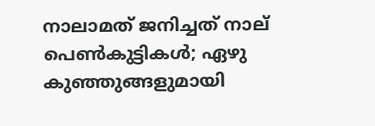നാലാമത് ജനിച്ചത് നാല് പെണ്‍കുട്ടികള്‍; ഏഴു കുഞ്ഞുങ്ങളുമായി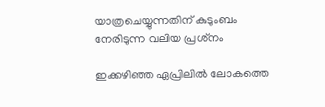യാത്രചെയ്യുന്നതിന് കുടുംബം നേരിടുന്ന വലിയ പ്രശ്‌നം

ഇക്കഴിഞ്ഞ ഏപ്രിലില്‍ ലോകത്തെ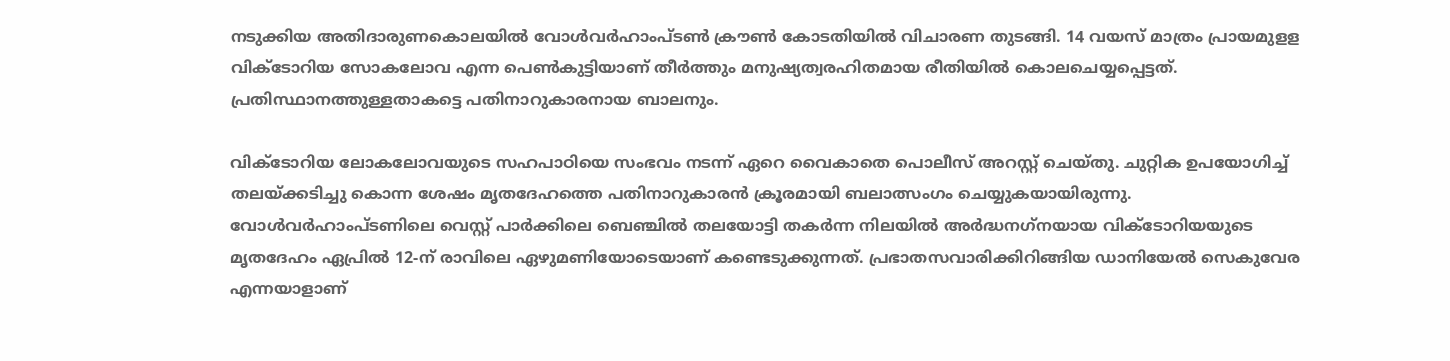നടുക്കിയ അതിദാരുണകൊലയില്‍ വോള്‍വര്‍ഹാംപ്ടണ്‍ ക്രൗണ്‍ കോടതിയില്‍ വിചാരണ തുടങ്ങി. 14 വയസ് മാത്രം പ്രായമുളള വിക്‌ടോറിയ സോകലോവ എന്ന പെണ്‍കുട്ടിയാണ് തീര്‍ത്തും മനുഷ്യത്വരഹിതമായ രീതിയില്‍ കൊലചെയ്യപ്പെട്ടത്. പ്രതിസ്ഥാനത്തുള്ളതാകട്ടെ പതിനാറുകാരനായ ബാലനും.

വിക്ടോറിയ ലോകലോവയുടെ സഹപാഠിയെ സംഭവം നടന്ന് ഏറെ വൈകാതെ പൊലീസ് അറസ്റ്റ് ചെയ്തു. ചുറ്റിക ഉപയോഗിച്ച് തലയ്ക്കടിച്ചു കൊന്ന ശേഷം മൃതദേഹത്തെ പതിനാറുകാരന്‍ ക്രൂരമായി ബലാത്സംഗം ചെയ്യുകയായിരുന്നു. വോള്‍വര്‍ഹാംപ്ടണിലെ വെസ്റ്റ് പാര്‍ക്കിലെ ബെഞ്ചില്‍ തലയോട്ടി തകര്‍ന്ന നിലയില്‍ അര്‍ദ്ധനഗ്‌നയായ വിക്ടോറിയയുടെ മൃതദേഹം ഏപ്രില്‍ 12-ന് രാവിലെ ഏഴുമണിയോടെയാണ് കണ്ടെടുക്കുന്നത്. പ്രഭാതസവാരിക്കിറിങ്ങിയ ഡാനിയേല്‍ സെകുവേര എന്നയാളാണ്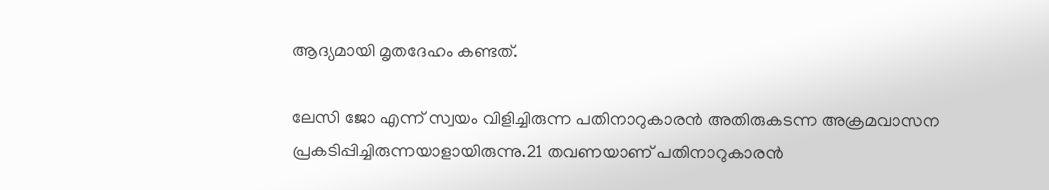ആദ്യമായി മൃതദേഹം കണ്ടത്.

ലേസി ജോ എന്ന് സ്വയം വിളിച്ചിരുന്ന പതിനാറുകാരന്‍ അതിരുകടന്ന അക്രമവാസന പ്രകടിപ്പിച്ചിരുന്നയാളായിരുന്നു.21 തവണയാണ് പതിനാറുകാരന്‍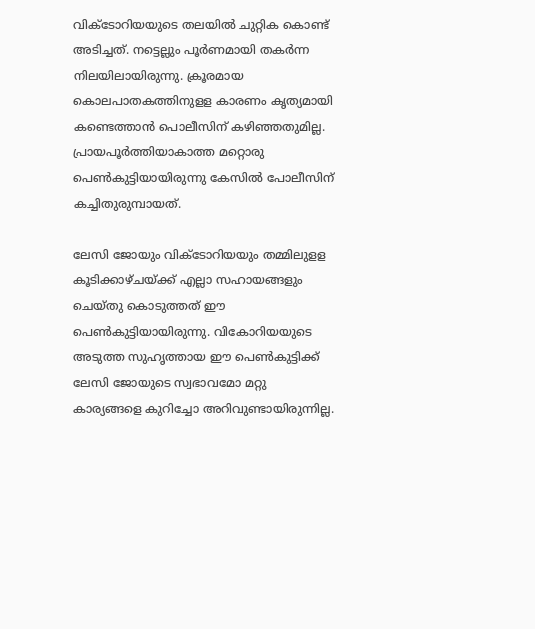വിക്ടോറിയയുടെ തലയില്‍ ചുറ്റിക കൊണ്ട് അടിച്ചത്. നട്ടെല്ലും പൂര്‍ണമായി തകര്‍ന്ന നിലയിലായിരുന്നു. ക്രൂരമായ കൊലപാതകത്തിനുളള കാരണം കൃത്യമായി കണ്ടെത്താന്‍ പൊലീസിന് കഴിഞ്ഞതുമില്ല. പ്രായപൂര്‍ത്തിയാകാത്ത മറ്റൊരു പെണ്‍കുട്ടിയായിരുന്നു കേസില്‍ പോലീസിന് കച്ചിതുരുമ്പായത്.

ലേസി ജോയും വിക്ടോറിയയും തമ്മിലുളള കൂടിക്കാഴ്ചയ്ക്ക് എല്ലാ സഹായങ്ങളും ചെയ്തു കൊടുത്തത് ഈ പെണ്‍കുട്ടിയായിരുന്നു. വികോറിയയുടെ അടുത്ത സുഹൃത്തായ ഈ പെണ്‍കുട്ടിക്ക് ലേസി ജോയുടെ സ്വഭാവമോ മറ്റു കാര്യങ്ങളെ കുറിച്ചോ അറിവുണ്ടായിരുന്നില്ല.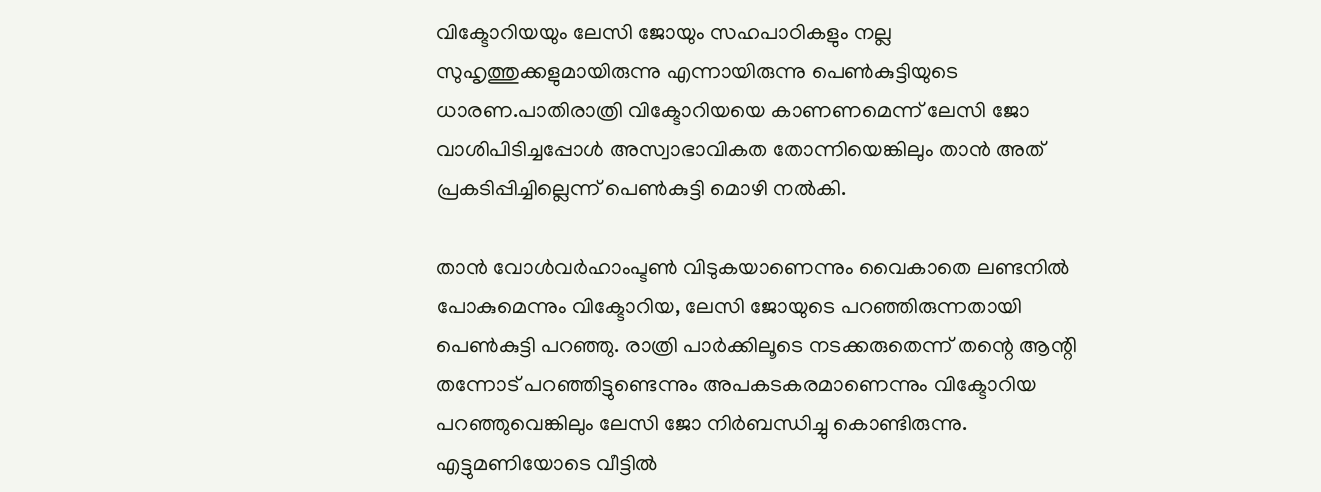വിക്ടോറിയയും ലേസി ജോയും സഹപാഠികളും നല്ല സുഹൃത്തുക്കളുമായിരുന്നു എന്നായിരുന്നു പെണ്‍കുട്ടിയുടെ ധാരണ.പാതിരാത്രി വിക്ടോറിയയെ കാണണമെന്ന് ലേസി ജോ വാശിപിടിച്ചപ്പോള്‍ അസ്വാഭാവികത തോന്നിയെങ്കിലും താന്‍ അത് പ്രകടിപ്പിച്ചില്ലെന്ന് പെണ്‍കുട്ടി മൊഴി നല്‍കി.

താന്‍ വോള്‍വര്‍ഹാംപ്ടണ്‍ വിടുകയാണെന്നും വൈകാതെ ലണ്ടനില്‍ പോകുമെന്നും വിക്ടോറിയ, ലേസി ജോയുടെ പറഞ്ഞിരുന്നതായി പെണ്‍കുട്ടി പറഞ്ഞു. രാത്രി പാര്‍ക്കിലൂടെ നടക്കരുതെന്ന് തന്റെ ആന്റി തന്നോട് പറഞ്ഞിട്ടുണ്ടെന്നും അപകടകരമാണെന്നും വിക്ടോറിയ പറഞ്ഞുവെങ്കിലും ലേസി ജോ നിര്‍ബന്ധിച്ചു കൊണ്ടിരുന്നു. എട്ടുമണിയോടെ വീട്ടില്‍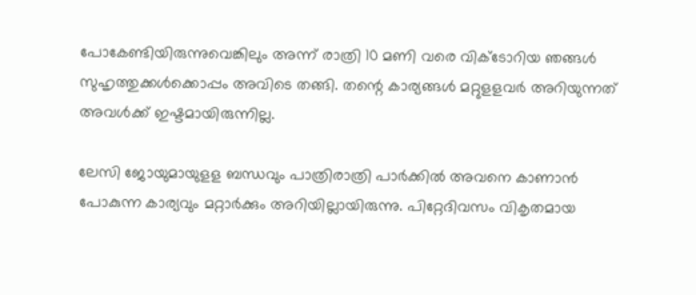പോകേണ്ടിയിരുന്നുവെങ്കിലും അന്ന് രാത്രി 10 മണി വരെ വിക്ടോറിയ ഞങ്ങള്‍ സുഹൃത്തുക്കള്‍ക്കൊപ്പം അവിടെ തങ്ങി. തന്റെ കാര്യങ്ങള്‍ മറ്റുളളവര്‍ അറിയുന്നത് അവള്‍ക്ക് ഇഷ്ടമായിരുന്നില്ല.

ലേസി ജോയുമായുളള ബന്ധവും പാത്രിരാത്രി പാര്‍ക്കില്‍ അവനെ കാണാന്‍ പോകുന്ന കാര്യവും മറ്റാര്‍ക്കും അറിയില്ലായിരുന്നു. പിറ്റേദിവസം വികൃതമായ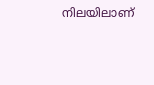നിലയിലാണ്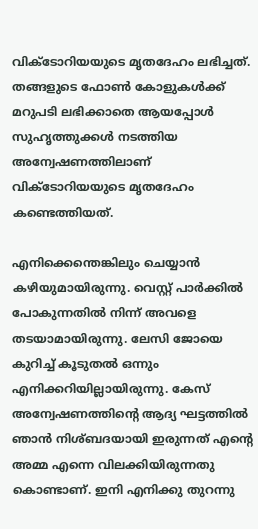വിക്ടോറിയയുടെ മൃതദേഹം ലഭിച്ചത്. തങ്ങളുടെ ഫോണ്‍ കോളുകള്‍ക്ക് മറുപടി ലഭിക്കാതെ ആയപ്പോള്‍ സുഹൃത്തുക്കള്‍ നടത്തിയ അന്വേഷണത്തിലാണ് വിക്ടോറിയയുടെ മൃതദേഹം കണ്ടെത്തിയത്.

എനിക്കെന്തെങ്കിലും ചെയ്യാന്‍ കഴിയുമായിരുന്നു. വെസ്റ്റ് പാര്‍ക്കില്‍ പോകുന്നതില്‍ നിന്ന് അവളെ തടയാമായിരുന്നു. ലേസി ജോയെ കുറിച്ച് കൂടുതല്‍ ഒന്നും എനിക്കറിയില്ലായിരുന്നു. കേസ് അന്വേഷണത്തിന്റെ ആദ്യ ഘട്ടത്തില്‍ ഞാന്‍ നിശ്ബദയായി ഇരുന്നത് എന്റെ അമ്മ എന്നെ വിലക്കിയിരുന്നതു കൊണ്ടാണ്. ഇനി എനിക്കു തുറന്നു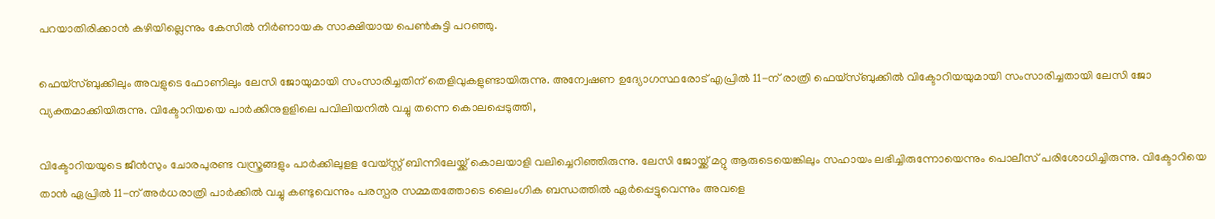പറയാതിരിക്കാന്‍ കഴിയില്ലെന്നും കേസില്‍ നിര്‍ണായക സാക്ഷിയായ പെണ്‍കുട്ടി പറഞ്ഞു.

ഫെയ്‌സ്ബുക്കിലും അവളുടെ ഫോണിലും ലേസി ജോയുമായി സംസാരിച്ചതിന് തെളിവുകളുണ്ടായിരുന്നു. അന്വേഷണ ഉദ്യോഗസ്ഥരോട് എപ്രില്‍ 11-ന് രാത്രി ഫെയ്‌സ്ബുക്കില്‍ വിക്ടോറിയയുമായി സംസാരിച്ചതായി ലേസി ജോ വ്യക്തമാക്കിയിരുന്നു. വിക്ടോറിയയെ പാര്‍ക്കിനുളളിലെ പവിലിയനില്‍ വച്ചു തന്നെ കൊലപ്പെടുത്തി,

വിക്ടോറിയയുടെ ജീന്‍സും ചോരപുരണ്ട വസ്ത്രങ്ങളും പാര്‍ക്കിലുളള വേയ്സ്റ്റ് ബിന്നിലേയ്ക്ക് കൊലയാളി വലിച്ചെറിഞ്ഞിരുന്നു. ലേസി ജോയ്ക്ക് മറ്റു ആരുടെയെങ്കിലും സഹായം ലഭിച്ചിരുന്നോയെന്നും പൊലീസ് പരിശോധിച്ചിരുന്നു. വിക്ടോറിയെ താന്‍ ഏപ്രില്‍ 11-ന് അര്‍ധരാത്രി പാര്‍ക്കില്‍ വച്ചു കണ്ടുവെന്നും പരസ്പര സമ്മതത്തോടെ ലൈംഗിക ബന്ധത്തില്‍ ഏര്‍പ്പെട്ടുവെന്നും അവളെ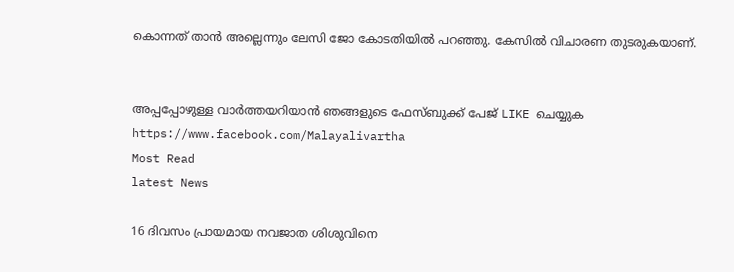കൊന്നത് താന്‍ അല്ലെന്നും ലേസി ജോ കോടതിയില്‍ പറഞ്ഞു. കേസില്‍ വിചാരണ തുടരുകയാണ്.


അപ്പപ്പോഴുള്ള വാര്‍ത്തയറിയാന്‍ ഞങ്ങളുടെ ഫേസ്‌ബുക്ക്‌ പേജ് LIKE ചെയ്യുക
https://www.facebook.com/Malayalivartha
Most Read
latest News

16 ദിവസം പ്രായമായ നവജാത ശിശുവിനെ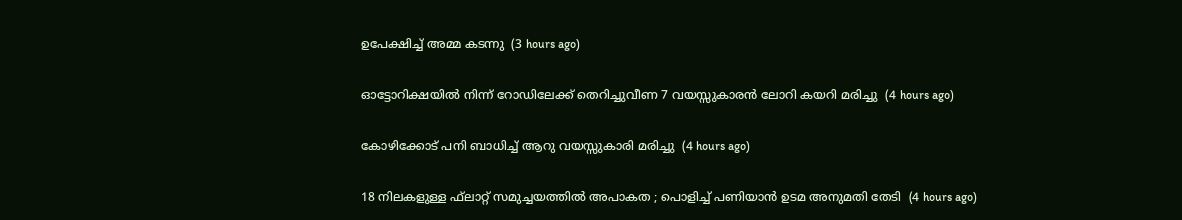ഉപേക്ഷിച്ച് അമ്മ കടന്നു  (3 hours ago)

ഓട്ടോറിക്ഷയില്‍ നിന്ന് റോഡിലേക്ക് തെറിച്ചുവീണ 7 വയസ്സുകാരന്‍ ലോറി കയറി മരിച്ചു  (4 hours ago)

കോഴിക്കോട് പനി ബാധിച്ച് ആറു വയസ്സുകാരി മരിച്ചു  (4 hours ago)

18 നിലകളുള്ള ഫ്‌ലാറ്റ് സമുച്ചയത്തില്‍ അപാകത ; പൊളിച്ച് പണിയാന്‍ ഉടമ അനുമതി തേടി  (4 hours ago)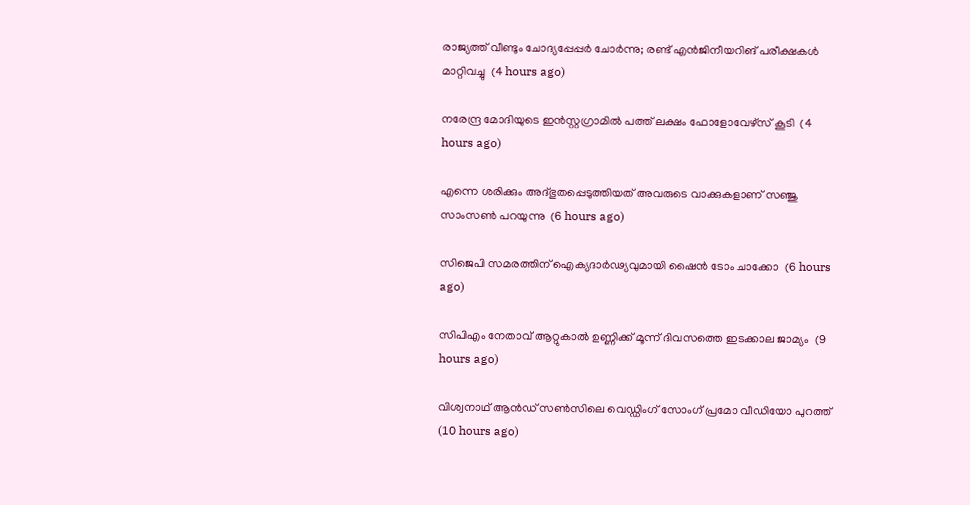രാജ്യത്ത് വീണ്ടും ചോദ്യപ്പേപ്പര്‍ ചോര്‍ന്നു; രണ്ട് എന്‍ജിനീയറിങ് പരീക്ഷകള്‍ മാറ്റിവച്ചു  (4 hours ago)

നരേന്ദ്ര മോദിയുടെ ഇന്‍സ്റ്റഗ്രാമില്‍ പത്ത് ലക്ഷം ഫോളോവേഴ്‌സ് കൂടി  (4 hours ago)

എന്നെ ശരിക്കും അദ്ഭുതപ്പെടുത്തിയത് അവരുടെ വാക്കുകളാണ് സഞ്ജു സാംസണ്‍ പറയുന്നു  (6 hours ago)

സിജെപി സമരത്തിന് ഐക്യദാര്‍ഢ്യവുമായി ഷൈന്‍ ടോം ചാക്കോ  (6 hours ago)

സിപിഎം നേതാവ് ആറ്റുകാല്‍ ഉണ്ണിക്ക് മൂന്ന് ദിവസത്തെ ഇടക്കാല ജാമ്യം  (9 hours ago)

വിശ്വനാഥ് ആന്‍ഡ് സണ്‍സിലെ വെഡ്ഡിംഗ് സോംഗ് പ്രമോ വീഡിയോ പുറത്ത്  (10 hours ago)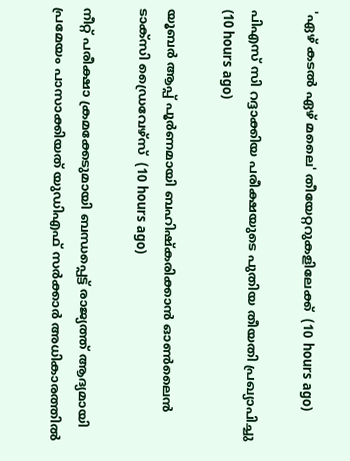'ഏഴ് കടല്‍ ഏഴ് മലൈ' തീയേറ്ററുകളിലേക്ക്  (10 hours ago)

പിഎസ് സി റദ്ദാക്കിയ പരീക്ഷയുടെ പുതിയ തീയതി പ്രഖ്യാപിച്ചു  (10 hours ago)

യൂബര്‍ ആപ്പ് പൂര്‍ണമായി ബഹിഷ്‌കരിക്കാന്‍ ഓണ്‍ലൈന്‍ ടാക്‌സി ഡ്രൈവേഴ്‌സ്  (10 hours ago)

നീറ്റ് പരീക്ഷാ ക്രമക്കേടുമായി ബന്ധപ്പെട്ട് രാജ്യത്ത് ആദ്യമായി പ്രമേയം പാസാക്കിയത് യുഡിഎഫ് സർക്കാർ അധികാരത്തിൽ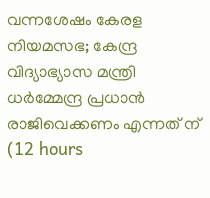വന്നശേഷം കേരള നിയമസഭ; കേന്ദ്ര വിദ്യാഭ്യാസ മന്ത്രി ധർമ്മേന്ദ്ര പ്രധാൻ രാജിവെക്കണം എന്നത് ന്  (12 hours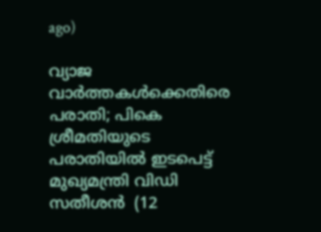ago)

വ്യാജ വാർത്തകൾക്കെതിരെ പരാതി; പികെ ശ്രീമതിയുടെ പരാതിയിൽ ഇടപെട്ട് മുഖ്യമന്ത്രി വിഡി സതീശൻ  (12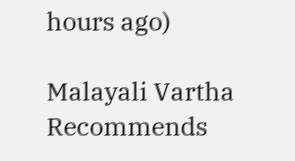hours ago)

Malayali Vartha Recommends